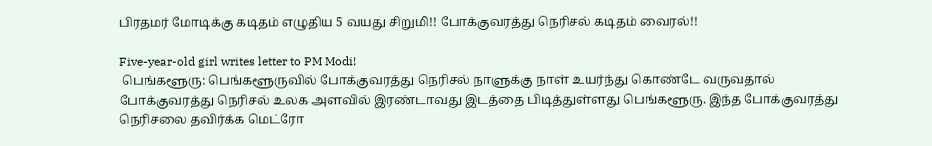பிரதமர் மோடிக்கு கடிதம் எழுதிய 5 வயது சிறுமி!! போக்குவரத்து நெரிசல் கடிதம் வைரல்!!

Five-year-old girl writes letter to PM Modi!
 பெங்களூரு: பெங்களூருவில் போக்குவரத்து நெரிசல் நாளுக்கு நாள் உயர்ந்து கொண்டே வருவதால் போக்குவரத்து நெரிசல் உலக அளவில் இரண்டாவது இடத்தை பிடித்துள்ளது பெங்களூரு. இந்த போக்குவரத்து நெரிசலை தவிர்க்க மெட்ரோ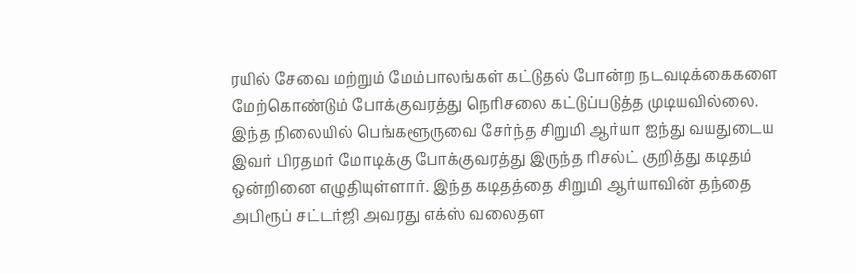ரயில் சேவை மற்றும் மேம்பாலங்கள் கட்டுதல் போன்ற நடவடிக்கைகளை மேற்கொண்டும் போக்குவரத்து நெரிசலை கட்டுப்படுத்த முடியவில்லை.
இந்த நிலையில் பெங்களூருவை சேர்ந்த சிறுமி ஆர்யா ஐந்து வயதுடைய இவர் பிரதமர் மோடிக்கு போக்குவரத்து இருந்த ரிசல்ட் குறித்து கடிதம் ஒன்றினை எழுதியுள்ளார். இந்த கடிதத்தை சிறுமி ஆர்யாவின் தந்தை அபிரூப் சட்டர்ஜி அவரது எக்ஸ் வலைதள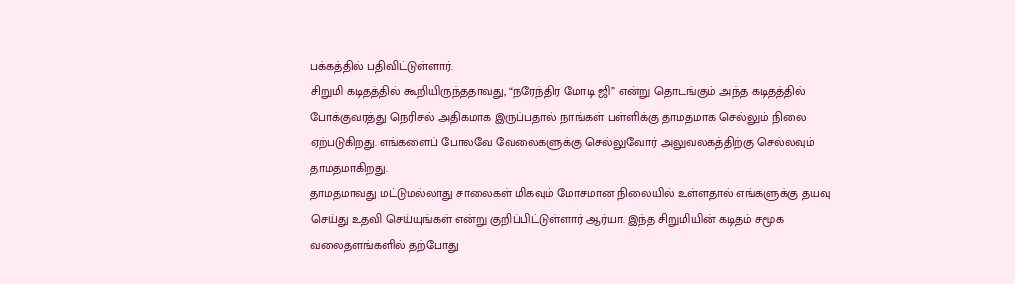பக்கத்தில் பதிவிட்டுள்ளார்.
சிறுமி கடிதத்தில் கூறியிருந்ததாவது, “நரேந்திர மோடி ஜி” என்று தொடங்கும் அந்த கடிதத்தில் போக்குவரத்து நெரிசல் அதிகமாக இருப்பதால் நாங்கள் பள்ளிக்கு தாமதமாக செல்லும் நிலை ஏற்படுகிறது. எங்களைப் போலவே வேலைகளுக்கு செல்லுவோர் அலுவலகத்திற்கு செல்லவும் தாமதமாகிறது.
தாமதமாவது மட்டுமல்லாது சாலைகள் மிகவும் மோசமான நிலையில் உள்ளதால் எங்களுக்கு தயவு செய்து உதவி செய்யுங்கள் என்று குறிப்பிட்டுள்ளார் ஆர்யா. இந்த சிறுமியின் கடிதம் சமூக வலைதளங்களில் தற்போது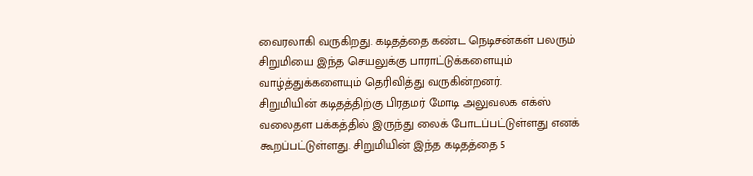வைரலாகி வருகிறது. கடிதத்தை கண்ட நெடிசன்கள் பலரும் சிறுமியை இந்த செயலுக்கு பாராட்டுக்களையும் வாழ்த்துக்களையும் தெரிவித்து வருகின்றனர்.
சிறுமியின் கடிதத்திற்கு பிரதமர் மோடி அலுவலக எக்ஸ் வலைதள பக்கத்தில் இருந்து லைக் போடப்பட்டுள்ளது எனக் கூறப்பட்டுள்ளது. சிறுமியின் இந்த கடிதத்தை 5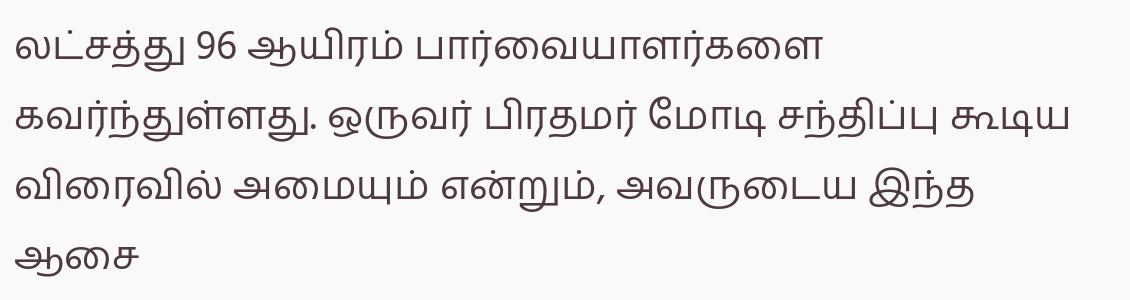லட்சத்து 96 ஆயிரம் பார்வையாளர்களை கவர்ந்துள்ளது. ஒருவர் பிரதமர் மோடி சந்திப்பு கூடிய விரைவில் அமையும் என்றும், அவருடைய இந்த ஆசை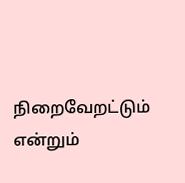நிறைவேறட்டும் என்றும்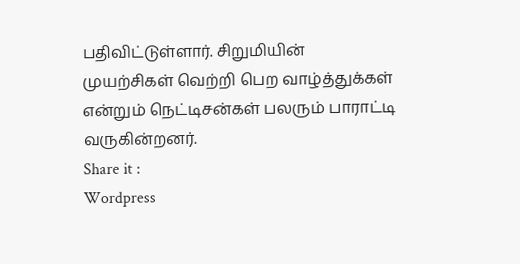பதிவிட்டுள்ளார். சிறுமியின் முயற்சிகள் வெற்றி பெற வாழ்த்துக்கள் என்றும் நெட்டிசன்கள் பலரும் பாராட்டி வருகின்றனர்.
Share it :
Wordpress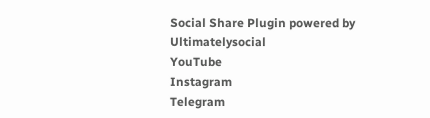Social Share Plugin powered by Ultimatelysocial
YouTube
Instagram
Telegram